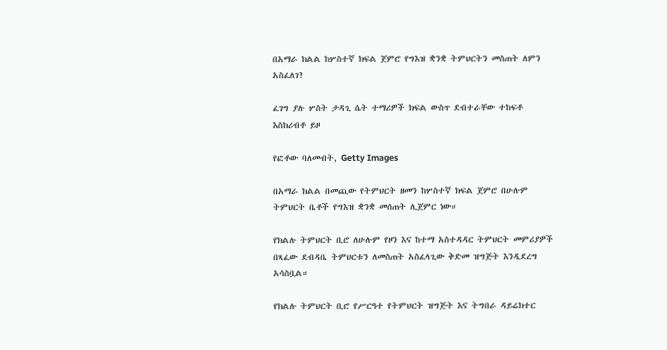በአማራ ክልል ከሦስተኛ ክፍል ጀምሮ የግእዝ ቋንቋ ትምህርትን መስጠት ለምን አስፈለገ?

ፈገግ ያሉ ሦስት ታዳጊ ሴት ተማሪዎች ክፍል ውስጥ ደብተራቸው ተከፍቶ እስክሪብቶ ይዞ

የፎቶው ባለመብት, Getty Images

በአማራ ክልል በመጪው የትምህርት ዘመን ከሦስተኛ ክፍል ጀምሮ በሁሉም ትምህርት ቤቶች የግእዝ ቋንቋ መሰጠት ሊጀምር ነው።

የክልሉ ትምህርት ቢሮ ለሁሉም የዞን እና ከተማ አስተዳዳር ትምህርት መምሪያዎች በጻፈው ደብዳቤ ትምህርቱን ለመስጠት አስፈላጊው ቅድመ ዝግጅት እንዲደረግ አሳስቧል።

የክልሉ ትምህርት ቢሮ የሥርዓተ የትምህርት ዝግጅት እና ትግበራ ዳይሬክተር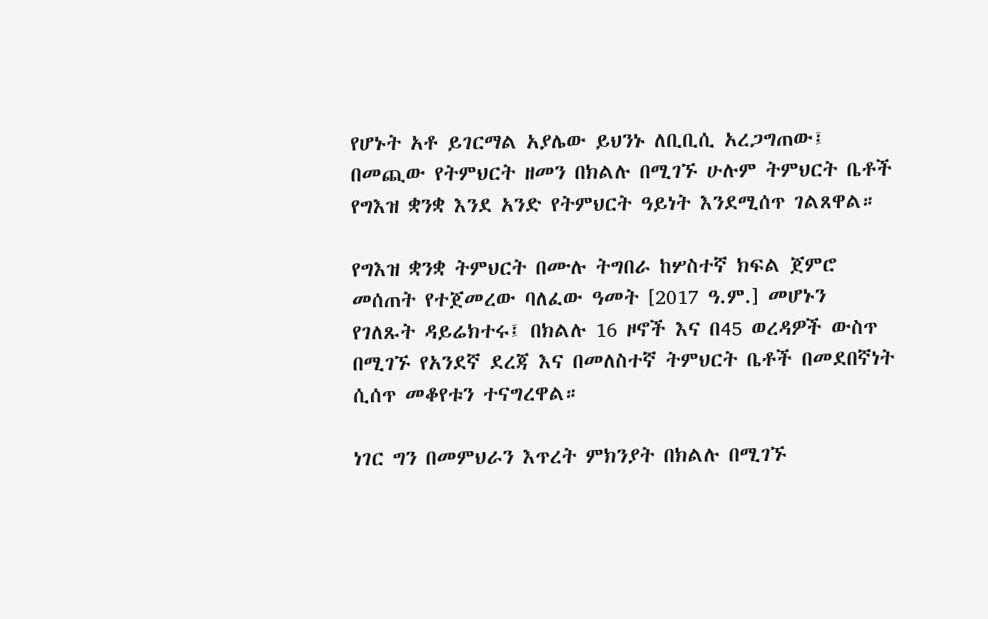የሆኑት አቶ ይገርማል አያሌው ይህንኑ ለቢቢሲ አረጋግጠው፤ በመጪው የትምህርት ዘመን በክልሉ በሚገኙ ሁሉም ትምህርት ቤቶች የግእዝ ቋንቋ እንደ አንድ የትምህርት ዓይነት እንደሚሰጥ ገልጸዋል።

የግእዝ ቋንቋ ትምህርት በሙሉ ትግበራ ከሦስተኛ ክፍል ጀምሮ መሰጠት የተጀመረው ባለፈው ዓመት [2017 ዓ.ም.] መሆኑን የገለጹት ዳይሬክተሩ፤ በክልሉ 16 ዞኖች እና በ45 ወረዳዎች ውስጥ በሚገኙ የአንደኛ ደረጃ እና በመለስተኛ ትምህርት ቤቶች በመደበኛነት ሲሰጥ መቆየቱን ተናግረዋል።

ነገር ግን በመምህራን እጥረት ምክንያት በክልሉ በሚገኙ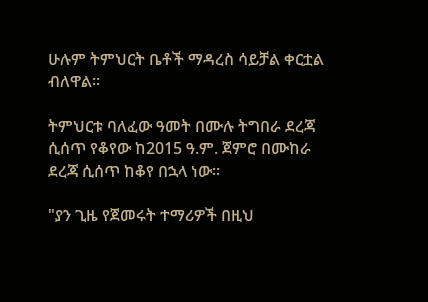ሁሉም ትምህርት ቤቶች ማዳረስ ሳይቻል ቀርቷል ብለዋል።

ትምህርቱ ባለፈው ዓመት በሙሉ ትግበራ ደረጃ ሲሰጥ የቆየው ከ2015 ዓ.ም. ጀምሮ በሙከራ ደረጃ ሲሰጥ ከቆየ በኋላ ነው።

"ያን ጊዜ የጀመሩት ተማሪዎች በዚህ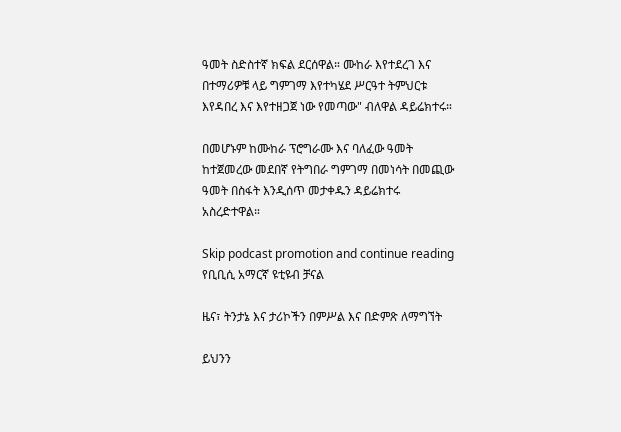ዓመት ስድስተኛ ክፍል ደርሰዋል። ሙከራ እየተደረገ እና በተማሪዎቹ ላይ ግምገማ እየተካሄደ ሥርዓተ ትምህርቱ እየዳበረ እና እየተዘጋጀ ነው የመጣው" ብለዋል ዳይሬክተሩ።

በመሆኑም ከሙከራ ፕሮግራሙ እና ባለፈው ዓመት ከተጀመረው መደበኛ የትግበራ ግምገማ በመነሳት በመጪው ዓመት በስፋት እንዲሰጥ መታቀዱን ዳይሬክተሩ አስረድተዋል።

Skip podcast promotion and continue reading
የቢቢሲ አማርኛ ዩቲዩብ ቻናል

ዜና፣ ትንታኔ እና ታሪኮችን በምሥል እና በድምጽ ለማግኘት

ይህንን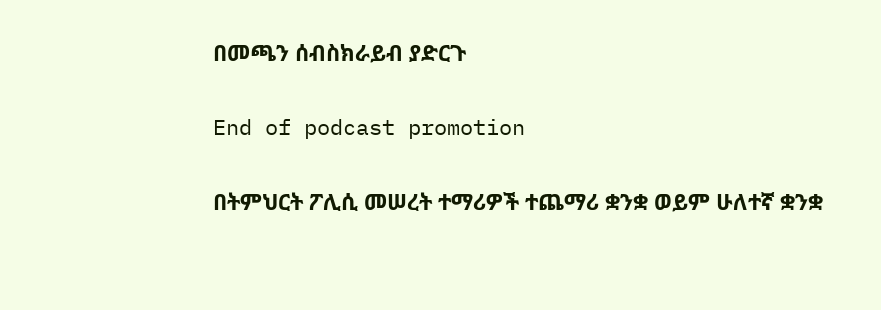በመጫን ሰብስክራይብ ያድርጉ

End of podcast promotion

በትምህርት ፖሊሲ መሠረት ተማሪዎች ተጨማሪ ቋንቋ ወይም ሁለተኛ ቋንቋ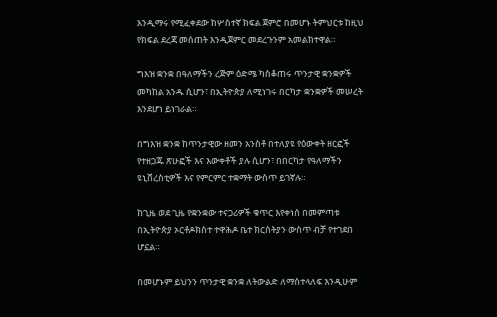እንዲማሩ የሚፈቀደው ከሦስተኛ ክፍል ጀምሮ በመሆኑ ትምህርቱ ከዚህ የክፍል ደረጃ መሰጠት እንዲጀምር መደረጉንም አመልክተዋል።

ግእዝ ቋንቋ በዓለማችን ረጅም ዕድሜ ካስቆጠሩ ጥንታዊ ቋንቋዎች መካከል አንዱ ሲሆን፣ በኢትዮጵያ ለሚነገሩ በርካታ ቋንቋዎች መሠረት እንደሆነ ይነገራል።

በግእዝ ቋንቋ ከጥንታዊው ዘመን አንስቶ በተለያዩ የዕውቀት ዘርፎች የተዘጋጁ ጽሁፎች እና እውቀቶች ያሉ ሲሆን፣ በበርካታ የዓለማችን ዩኒቨረስቲዎች እና የምርምር ተቋማት ውስጥ ይገኛሉ።

ከጊዜ ወደ ጊዜ የቋንቋው ተናጋሪዎች ቁጥር እየቀነሰ በመምጣቱ በኢትዮጵያ ኦርቶዶክስተ ተዋሕዶ ቤተ ክርስትያን ውስጥ ብቻ የተገደበ ሆኗል።

በመሆኑም ይህንን ጥንታዊ ቋንቋ ለትውልድ ለማስተላለፍ እንዲሁም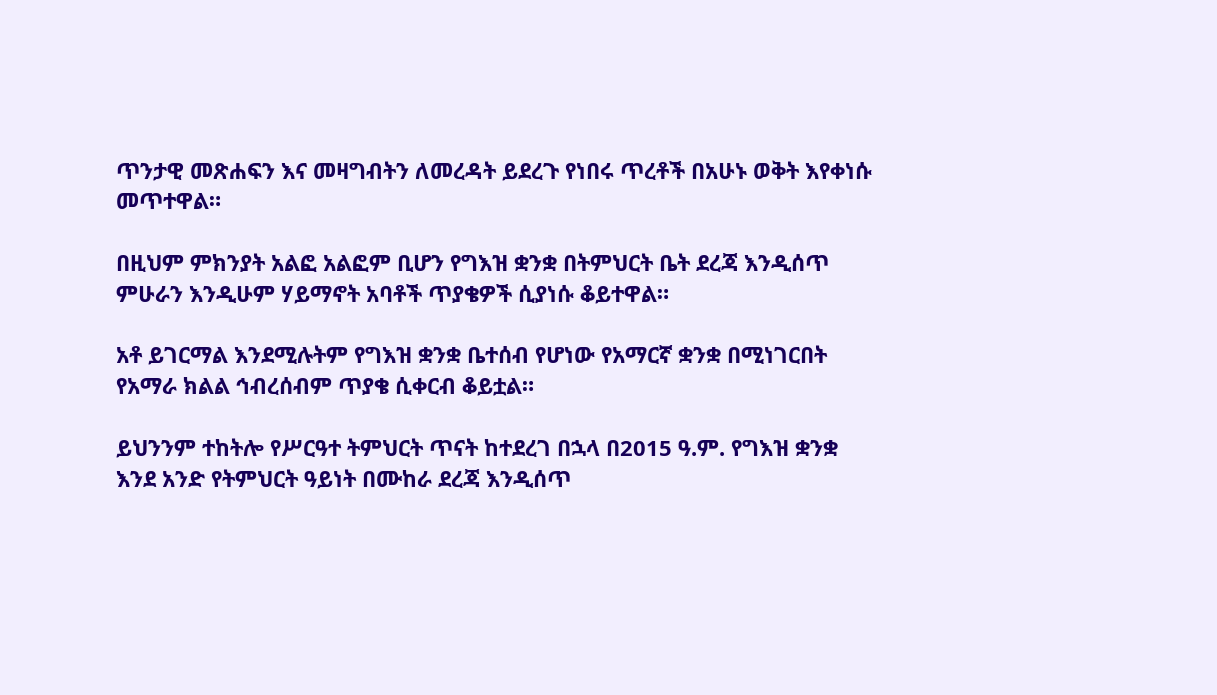ጥንታዊ መጽሐፍን እና መዛግብትን ለመረዳት ይደረጉ የነበሩ ጥረቶች በአሁኑ ወቅት እየቀነሱ መጥተዋል።

በዚህም ምክንያት አልፎ አልፎም ቢሆን የግእዝ ቋንቋ በትምህርት ቤት ደረጃ እንዲሰጥ ምሁራን እንዲሁም ሃይማኖት አባቶች ጥያቄዎች ሲያነሱ ቆይተዋል።

አቶ ይገርማል እንደሚሉትም የግእዝ ቋንቋ ቤተሰብ የሆነው የአማርኛ ቋንቋ በሚነገርበት የአማራ ክልል ኅብረሰብም ጥያቄ ሲቀርብ ቆይቷል።

ይህንንም ተከትሎ የሥርዓተ ትምህርት ጥናት ከተደረገ በኋላ በ2015 ዓ.ም. የግእዝ ቋንቋ እንደ አንድ የትምህርት ዓይነት በሙከራ ደረጃ እንዲሰጥ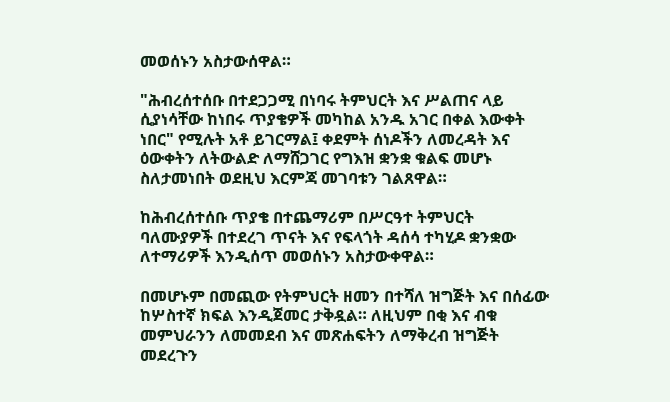መወሰኑን አስታውሰዋል።

"ሕብረሰተሰቡ በተደጋጋሚ በነባሩ ትምህርት እና ሥልጠና ላይ ሲያነሳቸው ከነበሩ ጥያቄዎች መካከል አንዱ አገር በቀል እውቀት ነበር" የሚሉት አቶ ይገርማል፤ ቀደምት ሰነዶችን ለመረዳት እና ዕውቀትን ለትውልድ ለማሸጋገር የግእዝ ቋንቋ ቁልፍ መሆኑ ስለታመነበት ወደዚህ እርምጃ መገባቱን ገልጸዋል።

ከሕብረሰተሰቡ ጥያቄ በተጨማሪም በሥርዓተ ትምህርት ባለሙያዎች በተደረገ ጥናት እና የፍላጎት ዳሰሳ ተካሂዶ ቋንቋው ለተማሪዎች እንዲሰጥ መወሰኑን አስታውቀዋል።

በመሆኑም በመጪው የትምህርት ዘመን በተሻለ ዝግጅት እና በሰፊው ከሦስተኛ ክፍል እንዲጀመር ታቅዷል። ለዚህም በቂ እና ብቁ መምህራንን ለመመደብ እና መጽሐፍትን ለማቅረብ ዝግጅት መደረጉን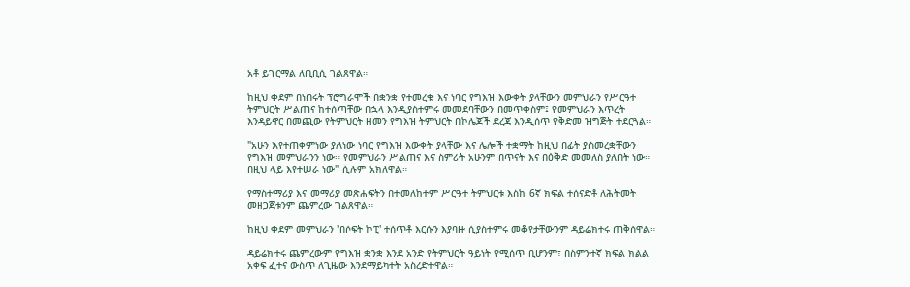አቶ ይገርማል ለቢቢሲ ገልጸዋል።

ከዚህ ቀደም በነበሩት ፕሮግራሞች በቋንቋ የተመረቁ እና ነባር የግእዝ እውቀት ያላቸውን መምህራን የሥርዓተ ትምህርት ሥልጠና ከተሰጣቸው በኋላ እንዲያስተምሩ መመደባቸውን በመጥቀስም፤ የመምህራን እጥረት እንዳይኖር በመጪው የትምህርት ዘመን የግእዝ ትምህርት በኮሌጆች ደረጃ እንዲሰጥ የቅድመ ዝግጅት ተደርጓል።

"አሁን እየተጠቀምነው ያለነው ነባር የግእዝ እውቀት ያላቸው እና ሌሎች ተቋማት ከዚህ በፊት ያስመረቋቸውን የግእዝ መምህራንን ነው። የመምህራን ሥልጠና እና ስምሪት አሁንም በጥናት እና በዕቅድ መመለስ ያለበት ነው። በዚህ ላይ እየተሠራ ነው" ሲሉም አክለዋል።

የማስተማሪያ እና መማሪያ መጽሐፍትን በተመለከተም ሥርዓተ ትምህርቱ እስከ 6ኛ ክፍል ተሰናድቶ ለሕትመት መዘጋጀቱንም ጨምረው ገልጸዋል።

ከዚህ ቀደም መምህራን 'በሶፍት ኮፒ' ተሰጥቶ እርሱን እያባዙ ሲያስተምሩ መቆየታቸውንም ዳይሬክተሩ ጠቅሰዋል።

ዳይሬክተሩ ጨምረውም የግእዝ ቋንቋ እንደ አንድ የትምህርት ዓይነት የሚሰጥ ቢሆንም፣ በስምንተኛ ክፍል ክልል አቀፍ ፈተና ውስጥ ለጊዜው እንደማይካተት አስረድተዋል።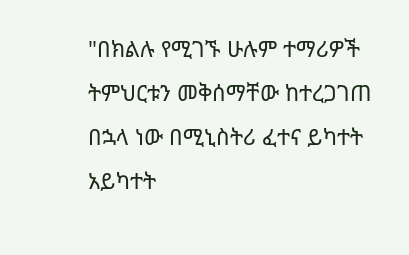"በክልሉ የሚገኙ ሁሉም ተማሪዎች ትምህርቱን መቅሰማቸው ከተረጋገጠ በኋላ ነው በሚኒስትሪ ፈተና ይካተት አይካተት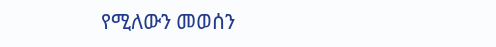የሚለውን መወሰን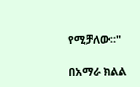የሚቻለው።"

በአማራ ክልል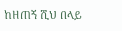ከዘጠኝ ሺህ በላይ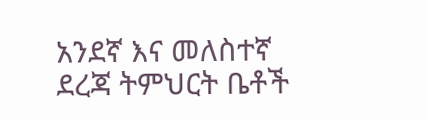አንደኛ እና መለስተኛ ደረጃ ትምህርት ቤቶች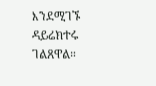እንደሚገኙ ዳይሬክተሩ ገልጸዋል።